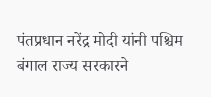पंतप्रधान नरेंद्र मोदी यांनी पश्चिम बंगाल राज्य सरकारने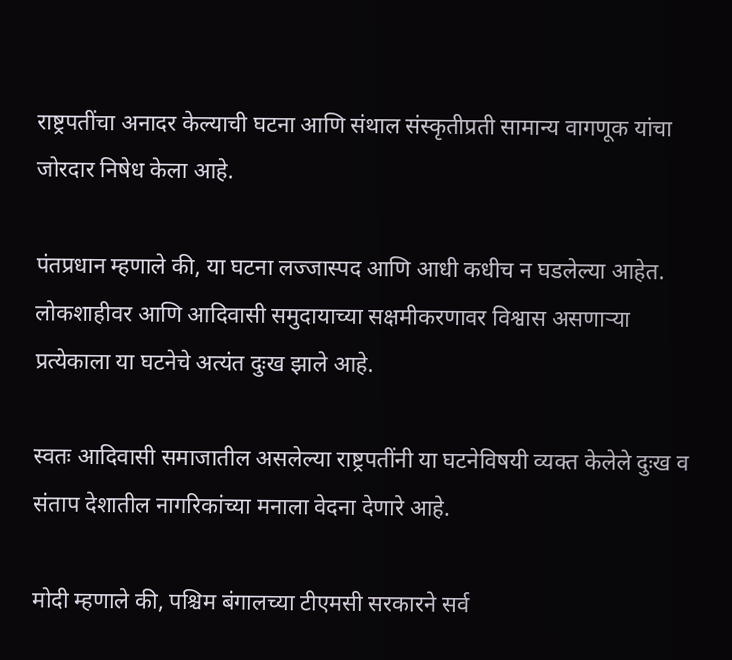राष्ट्रपतींचा अनादर केल्याची घटना आणि संथाल संस्कृतीप्रती सामान्य वागणूक यांचा जोरदार निषेध केला आहे.

पंतप्रधान म्हणाले की, या घटना लज्जास्पद आणि आधी कधीच न घडलेल्या आहेत. लोकशाहीवर आणि आदिवासी समुदायाच्या सक्षमीकरणावर विश्वास असणाऱ्या प्रत्येकाला या घटनेचे अत्यंत दुःख झाले आहे.

स्वतः आदिवासी समाजातील असलेल्या राष्ट्रपतींनी या घटनेविषयी व्यक्त केलेले दुःख व संताप देशातील नागरिकांच्या मनाला वेदना देणारे आहे.

मोदी म्हणाले की, पश्चिम बंगालच्या टीएमसी सरकारने सर्व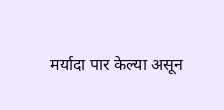मर्यादा पार केल्या असून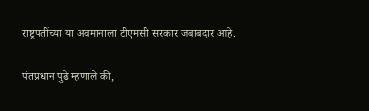राष्ट्रपतींच्या या अवमानाला टीएमसी सरकार जबाबदार आहे.

पंतप्रधान पुढे म्हणाले की,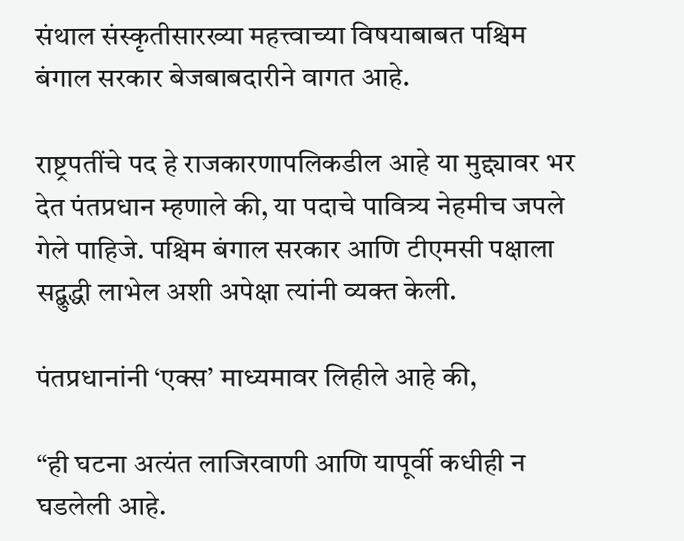संथाल संस्कृतीसारख्या महत्त्वाच्या विषयाबाबत पश्चिम बंगाल सरकार बेजबाबदारीने वागत आहे.

राष्ट्रपतींचे पद हे राजकारणापलिकडील आहे या मुद्द्यावर भर देत पंतप्रधान म्हणाले की, या पदाचे पावित्र्य नेहमीच जपले गेले पाहिजे. पश्चिम बंगाल सरकार आणि टीएमसी पक्षाला सद्बुद्धी लाभेल अशी अपेक्षा त्यांनी व्यक्त केली.

पंतप्रधानांनी ‘एक्स’ माध्यमावर लिहीले आहे की,

“ही घटना अत्यंत लाजिरवाणी आणि यापूर्वी कधीही न घडलेली आहे.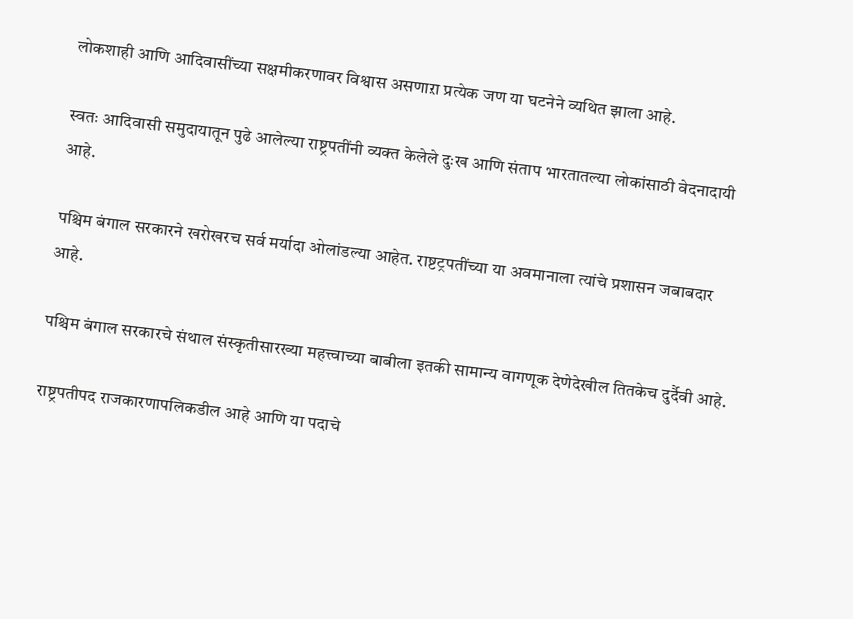लोकशाही आणि आदिवासींच्या सक्षमीकरणावर विश्वास असणाऱा प्रत्येक जण या घटनेने व्यथित झाला आहे.

स्वतः आदिवासी समुदायातून पुढे आलेल्या राष्ट्रपतींनी व्यक्त केलेले दुःख आणि संताप भारतातल्या लोकांसाठी वेदनादायी आहे.

पश्चिम बंगाल सरकारने खरोखरच सर्व मर्यादा ओलांडल्या आहेत. राष्टट्रपतींच्या या अवमानाला त्यांचे प्रशासन जबाबदार आहे.

पश्चिम बंगाल सरकारचे संथाल संस्कृतीसारख्या महत्त्वाच्या बाबीला इतकी सामान्य वागणूक देणेदेखील तितकेच दुर्दैवी आहे.

राष्ट्रपतीपद राजकारणापलिकडील आहे आणि या पदाचे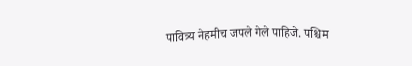पावित्र्य नेहमीच जपले गेले पाहिजे. पश्चिम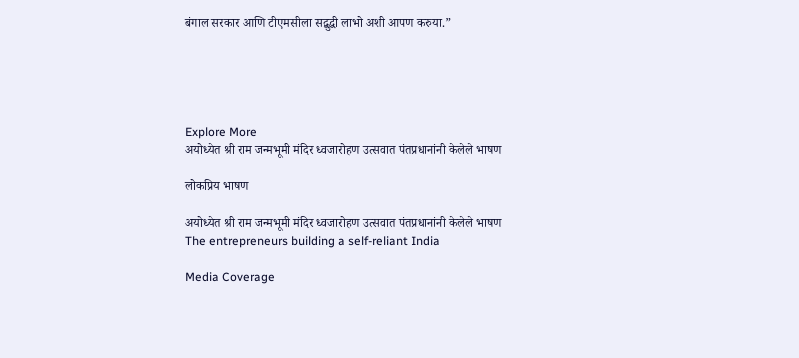बंगाल सरकार आणि टीएमसीला सद्बुद्धी लाभो अशी आपण करुया.”





Explore More
अयोध्येत श्री राम जन्मभूमी मंदिर ध्वजारोहण उत्सवात पंतप्रधानांनी केलेले भाषण

लोकप्रिय भाषण

अयोध्येत श्री राम जन्मभूमी मंदिर ध्वजारोहण उत्सवात पंतप्रधानांनी केलेले भाषण
The entrepreneurs building a self-reliant India

Media Coverage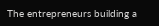The entrepreneurs building a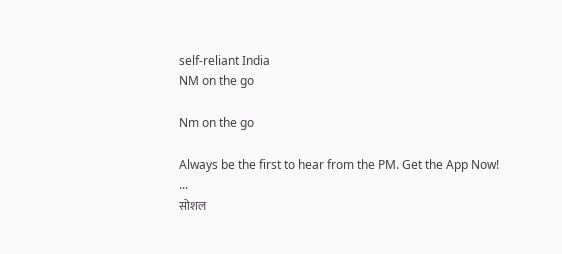self-reliant India
NM on the go

Nm on the go

Always be the first to hear from the PM. Get the App Now!
...
सोशल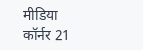मीडिया कॉर्नर 21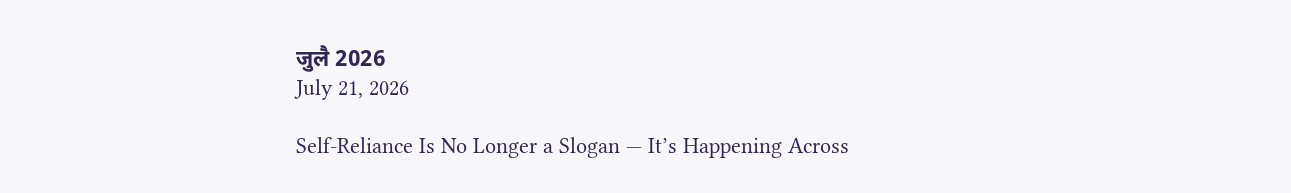जुलै 2026
July 21, 2026

Self-Reliance Is No Longer a Slogan — It’s Happening Across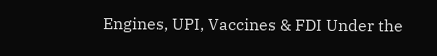Engines, UPI, Vaccines & FDI Under the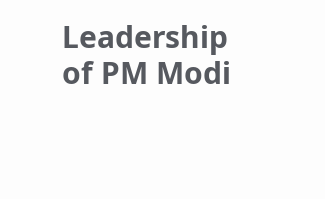Leadership of PM Modi